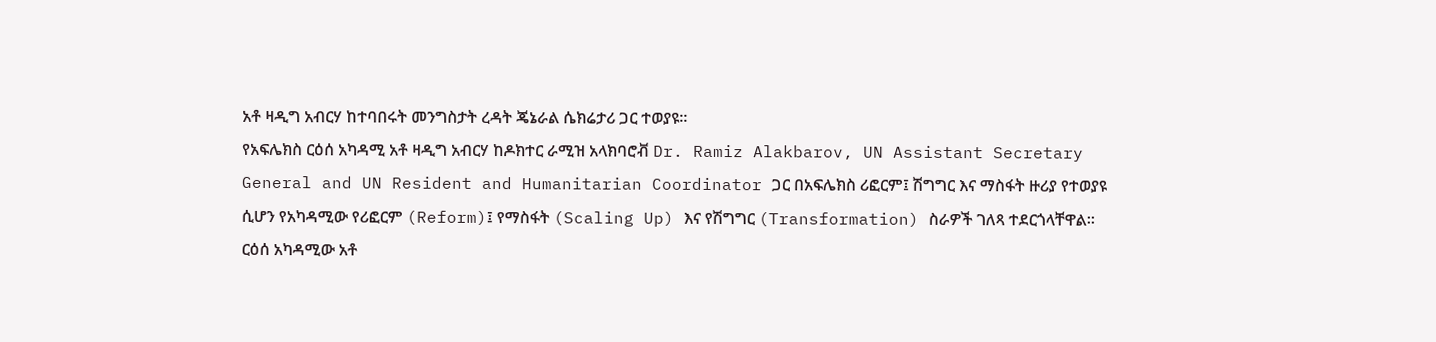አቶ ዛዲግ አብርሃ ከተባበሩት መንግስታት ረዳት ጄኔራል ሴክሬታሪ ጋር ተወያዩ።
የአፍሌክስ ርዕሰ አካዳሚ አቶ ዛዲግ አብርሃ ከዶክተር ራሚዝ አላክባሮቭ Dr. Ramiz Alakbarov, UN Assistant Secretary General and UN Resident and Humanitarian Coordinator ጋር በአፍሌክስ ሪፎርም፤ ሽግግር እና ማስፋት ዙሪያ የተወያዩ ሲሆን የአካዳሚው የሪፎርም (Reform)፤ የማስፋት (Scaling Up) እና የሽግግር (Transformation) ስራዎች ገለጻ ተደርጎላቸዋል።
ርዕሰ አካዳሚው አቶ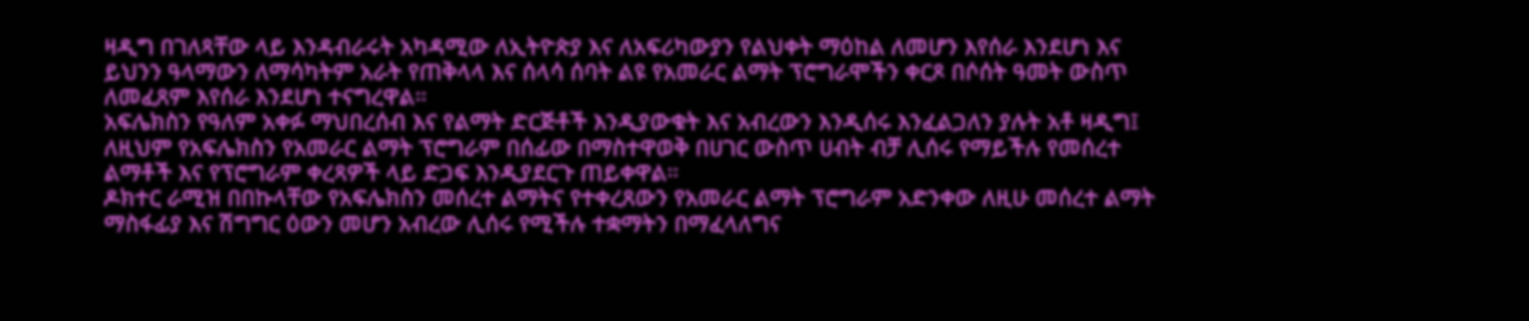ዛዲግ በገለጻቸው ላይ እንዳብራሩት አካዳሚው ለኢትዮጵያ እና ለአፍሪካውያን የልህቀት ማዕከል ለመሆን እየሰራ እንደሆነ እና ይህንን ዓላማውን ለማሳካትም አራት የጠቅላላ እና ሰላሳ ሰባት ልዩ የአመራር ልማት ፕሮግራሞችን ቀርጾ በሶሰት ዓመት ውስጥ ለመፈጸም እየሰራ እንደሆነ ተናግረዋል።
አፍሌክስን የዓለም አቀፉ ማህበረሰብ እና የልማት ድርጅቶች እንዲያውቁት እና አብረውን እንዲሰሩ እንፈልጋለን ያሉት አቶ ዛዲግ፤ ለዚህም የአፍሌክስን የአመራር ልማት ፕሮግራም በሰፊው በማስተዋወቅ በሀገር ውስጥ ሀብት ብቻ ሊሰሩ የማይችሉ የመሰረተ ልማቶች እና የፕሮግራም ቀረጻዎች ላይ ድጋፍ እንዲያደርጉ ጠይቀዋል።
ዶክተር ራሚዝ በበኩላቸው የአፍሌክስን መሰረተ ልማትና የተቀረጸውን የአመራር ልማት ፕሮግራም አድንቀው ለዚሁ መሰረተ ልማት ማስፋፊያ እና ሽግግር ዕውን መሆን አብረው ሊሰሩ የሚችሉ ተቋማትን በማፈላለግና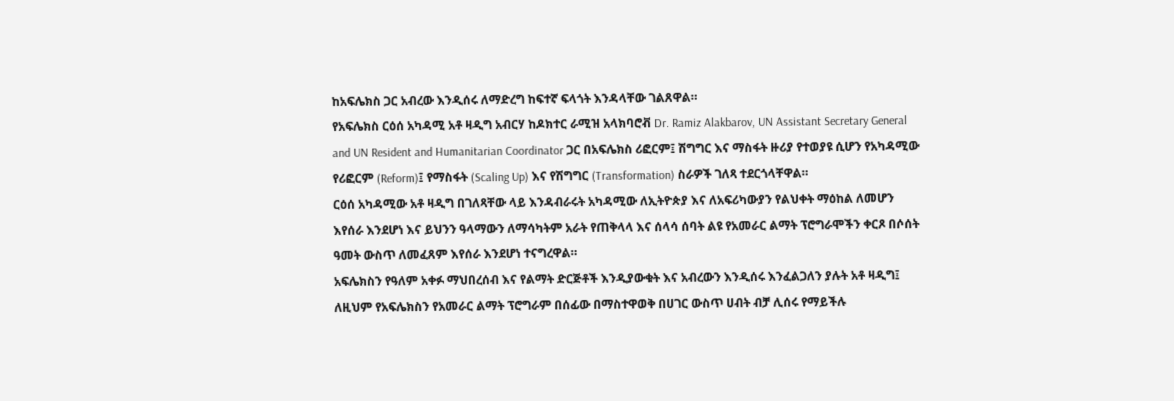ከአፍሌክስ ጋር አብረው እንዲሰሩ ለማድረግ ከፍተኛ ፍላጎት እንዳላቸው ገልጸዋል።
የአፍሌክስ ርዕሰ አካዳሚ አቶ ዛዲግ አብርሃ ከዶክተር ራሚዝ አላክባሮቭ Dr. Ramiz Alakbarov, UN Assistant Secretary General and UN Resident and Humanitarian Coordinator ጋር በአፍሌክስ ሪፎርም፤ ሽግግር እና ማስፋት ዙሪያ የተወያዩ ሲሆን የአካዳሚው የሪፎርም (Reform)፤ የማስፋት (Scaling Up) እና የሽግግር (Transformation) ስራዎች ገለጻ ተደርጎላቸዋል።
ርዕሰ አካዳሚው አቶ ዛዲግ በገለጻቸው ላይ እንዳብራሩት አካዳሚው ለኢትዮጵያ እና ለአፍሪካውያን የልህቀት ማዕከል ለመሆን እየሰራ እንደሆነ እና ይህንን ዓላማውን ለማሳካትም አራት የጠቅላላ እና ሰላሳ ሰባት ልዩ የአመራር ልማት ፕሮግራሞችን ቀርጾ በሶሰት ዓመት ውስጥ ለመፈጸም እየሰራ እንደሆነ ተናግረዋል።
አፍሌክስን የዓለም አቀፉ ማህበረሰብ እና የልማት ድርጅቶች እንዲያውቁት እና አብረውን እንዲሰሩ እንፈልጋለን ያሉት አቶ ዛዲግ፤ ለዚህም የአፍሌክስን የአመራር ልማት ፕሮግራም በሰፊው በማስተዋወቅ በሀገር ውስጥ ሀብት ብቻ ሊሰሩ የማይችሉ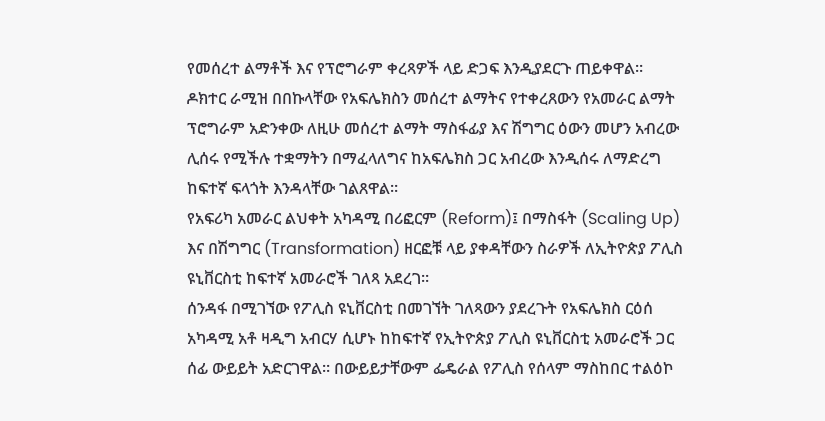የመሰረተ ልማቶች እና የፕሮግራም ቀረጻዎች ላይ ድጋፍ እንዲያደርጉ ጠይቀዋል።
ዶክተር ራሚዝ በበኩላቸው የአፍሌክስን መሰረተ ልማትና የተቀረጸውን የአመራር ልማት ፕሮግራም አድንቀው ለዚሁ መሰረተ ልማት ማስፋፊያ እና ሽግግር ዕውን መሆን አብረው ሊሰሩ የሚችሉ ተቋማትን በማፈላለግና ከአፍሌክስ ጋር አብረው እንዲሰሩ ለማድረግ ከፍተኛ ፍላጎት እንዳላቸው ገልጸዋል።
የአፍሪካ አመራር ልህቀት አካዳሚ በሪፎርም (Reform)፤ በማስፋት (Scaling Up) እና በሽግግር (Transformation) ዘርፎቹ ላይ ያቀዳቸውን ስራዎች ለኢትዮጵያ ፖሊስ ዩኒቨርስቲ ከፍተኛ አመራሮች ገለጻ አደረገ።
ሰንዳፋ በሚገኘው የፖሊስ ዩኒቨርስቲ በመገኘት ገለጻውን ያደረጉት የአፍሌክስ ርዕሰ አካዳሚ አቶ ዛዲግ አብርሃ ሲሆኑ ከከፍተኛ የኢትዮጵያ ፖሊስ ዩኒቨርስቲ አመራሮች ጋር ሰፊ ውይይት አድርገዋል። በውይይታቸውም ፌዴራል የፖሊስ የሰላም ማስከበር ተልዕኮ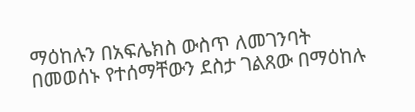ማዕከሉን በአፍሌክስ ውስጥ ለመገንባት በመወሰኑ የተሰማቸውን ደስታ ገልጸው በማዕከሉ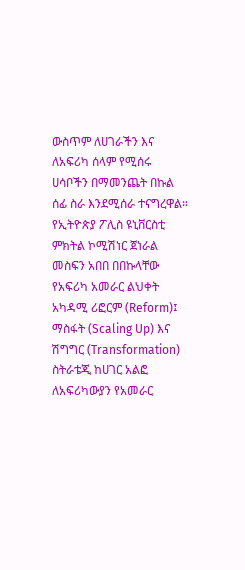ውስጥም ለሀገራችን እና ለአፍሪካ ሰላም የሚሰሩ ሀሳቦችን በማመንጨት በኩል ሰፊ ስራ እንደሚሰራ ተናግረዋል።
የኢትዮጵያ ፖሊስ ዩኒቨርስቲ ምክትል ኮሚሽነር ጀነራል መስፍን አበበ በበኩላቸው የአፍሪካ አመራር ልህቀት አካዳሚ ሪፎርም (Reform)፤ ማስፋት (Scaling Up) እና ሽግግር (Transformation) ስትራቴጂ ከሀገር አልፎ ለአፍሪካውያን የአመራር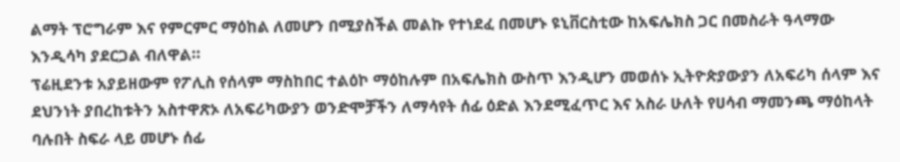ልማት ፕሮግራም እና የምርምር ማዕከል ለመሆን በሚያስችል መልኩ የተነደፈ በመሆኑ ዩኒቨርስቲው ከአፍሌክስ ጋር በመስራት ዓላማው እንዲሳካ ያደርጋል ብለዋል።
ፕሬዚደንቱ አያይዘውም የፖሊስ የሰላም ማስከበር ተልዕኮ ማዕከሉም በአፍሌክስ ውስጥ እንዲሆን መወሰኑ ኢትዮጵያውያን ለአፍሪካ ሰላም እና ደህንነት ያበረከቱትን አስተዋጽኦ ለአፍሪካውያን ወንድሞቻችን ለማሳየት ሰፊ ዕድል እንደሚፈጥር እና አስራ ሁለት የሀሳብ ማመንጫ ማዕከላት ባሉበት ስፍራ ላይ መሆኑ ሰፊ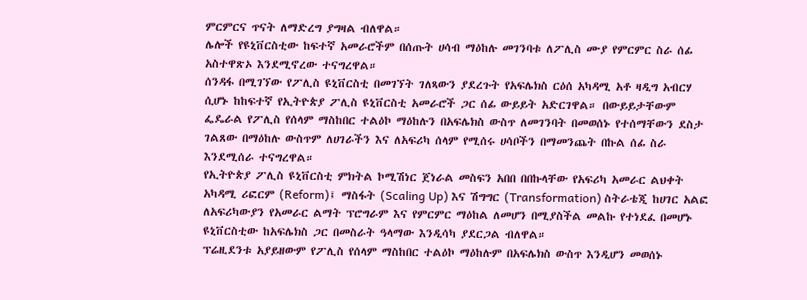ምርምርና ጥናት ለማድረግ ያግዛል ብለዋል።
ሌሎች የዩኒቨርስቲው ከፍተኛ አመራሮችም በሰጡት ሀሳብ ማዕከሉ መገንባቱ ለፖሊስ ሙያ የምርምር ስራ ሰፊ አስተዋጽኦ እንደሚኖረው ተናግረዋል።
ሰንዳፋ በሚገኘው የፖሊስ ዩኒቨርስቲ በመገኘት ገለጻውን ያደረጉት የአፍሌክስ ርዕሰ አካዳሚ አቶ ዛዲግ አብርሃ ሲሆኑ ከከፍተኛ የኢትዮጵያ ፖሊስ ዩኒቨርስቲ አመራሮች ጋር ሰፊ ውይይት አድርገዋል። በውይይታቸውም ፌዴራል የፖሊስ የሰላም ማስከበር ተልዕኮ ማዕከሉን በአፍሌክስ ውስጥ ለመገንባት በመወሰኑ የተሰማቸውን ደስታ ገልጸው በማዕከሉ ውስጥም ለሀገራችን እና ለአፍሪካ ሰላም የሚሰሩ ሀሳቦችን በማመንጨት በኩል ሰፊ ስራ እንደሚሰራ ተናግረዋል።
የኢትዮጵያ ፖሊስ ዩኒቨርስቲ ምክትል ኮሚሽነር ጀነራል መስፍን አበበ በበኩላቸው የአፍሪካ አመራር ልህቀት አካዳሚ ሪፎርም (Reform)፤ ማስፋት (Scaling Up) እና ሽግግር (Transformation) ስትራቴጂ ከሀገር አልፎ ለአፍሪካውያን የአመራር ልማት ፕሮግራም እና የምርምር ማዕከል ለመሆን በሚያስችል መልኩ የተነደፈ በመሆኑ ዩኒቨርስቲው ከአፍሌክስ ጋር በመስራት ዓላማው እንዲሳካ ያደርጋል ብለዋል።
ፕሬዚደንቱ አያይዘውም የፖሊስ የሰላም ማስከበር ተልዕኮ ማዕከሉም በአፍሌክስ ውስጥ እንዲሆን መወሰኑ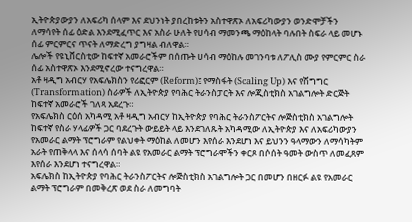ኢትዮጵያውያን ለአፍሪካ ሰላም እና ደህንነት ያበረከቱትን አስተዋጽኦ ለአፍሪካውያን ወንድሞቻችን ለማሳየት ሰፊ ዕድል እንደሚፈጥር እና አስራ ሁለት የሀሳብ ማመንጫ ማዕከላት ባሉበት ስፍራ ላይ መሆኑ ሰፊ ምርምርና ጥናት ለማድረግ ያግዛል ብለዋል።
ሌሎች የዩኒቨርስቲው ከፍተኛ አመራሮችም በሰጡት ሀሳብ ማዕከሉ መገንባቱ ለፖሊስ ሙያ የምርምር ስራ ሰፊ አስተዋጽኦ እንደሚኖረው ተናግረዋል።
አቶ ዛዲግ አብርሃ የአፍሌክስን የሪፎርም (Reform)፤ የማስፋት (Scaling Up) እና የሽግግር (Transformation) ስራዎች ለኢትዮጵያ የባሕር ትራንስፓርት እና ሎጂስቲክስ አገልግሎት ድርጅት ከፍተኛ አመራሮች ገለጻ አደረጉ።
የአፍሌክስ ርዕሰ አካዳሚ አቶ ዛዲግ አብርሃ ከኢትዮጵያ የባሕር ትራንስፖርትና ሎጅስቲክስ አገልግሎት ከፍተኛ የስራ ሃላፊዎች ጋር ባደረጉት ውይይት ላይ እንደገለጹት አካዳሚው ለኢትዮጵያ እና ለአፍሪካውያን የአመራር ልማት ፕሮግራም የልህቀት ማዕከል ለመሆን እየሰራ እንደሆነ እና ይህንን ዓላማውን ለማሳካትም አራት የጠቅላላ እና ሰላሳ ሰባት ልዩ የአመራር ልማት ፕሮግራሞችን ቀርጾ በሶሰት ዓመት ውስጥ ለመፈጸም እየሰራ እንደሆነ ተናግረዋል።
አፍሌክስ ከኢትዮጵያ የባሕር ትራንስፖርትና ሎጅስቲክስ አገልግሎት ጋር በመሆን በዘርፉ ልዩ የአመራር ልማት ፕሮግራም በመቅረጽ ወደ ስራ ለመግባት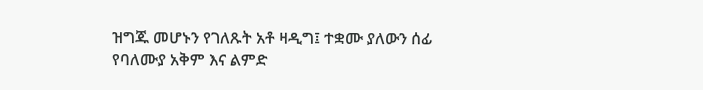ዝግጁ መሆኑን የገለጹት አቶ ዛዲግ፤ ተቋሙ ያለውን ሰፊ የባለሙያ አቅም እና ልምድ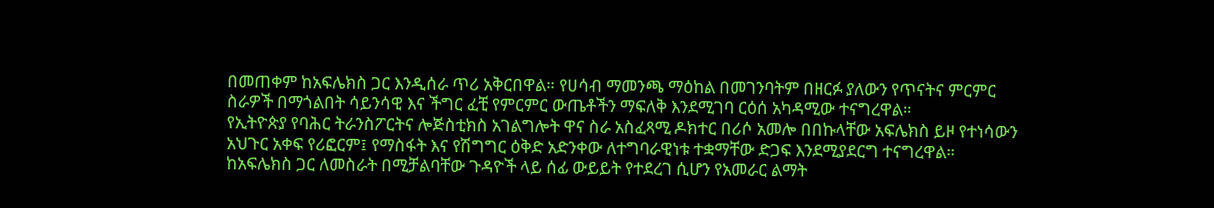በመጠቀም ከአፍሌክስ ጋር እንዲሰራ ጥሪ አቅርበዋል። የሀሳብ ማመንጫ ማዕከል በመገንባትም በዘርፉ ያለውን የጥናትና ምርምር ስራዎች በማጎልበት ሳይንሳዊ እና ችግር ፈቺ የምርምር ውጤቶችን ማፍለቅ እንደሚገባ ርዕሰ አካዳሚው ተናግረዋል።
የኢትዮጵያ የባሕር ትራንስፖርትና ሎጅስቲክስ አገልግሎት ዋና ስራ አስፈጻሚ ዶክተር በሪሶ አመሎ በበኩላቸው አፍሌክስ ይዞ የተነሳውን አህጉር አቀፍ የሪፎርም፤ የማስፋት እና የሽግግር ዕቅድ አድንቀው ለተግባራዊነቱ ተቋማቸው ድጋፍ እንደሚያደርግ ተናግረዋል።
ከአፍሌክስ ጋር ለመስራት በሚቻልባቸው ጉዳዮች ላይ ሰፊ ውይይት የተደረገ ሲሆን የአመራር ልማት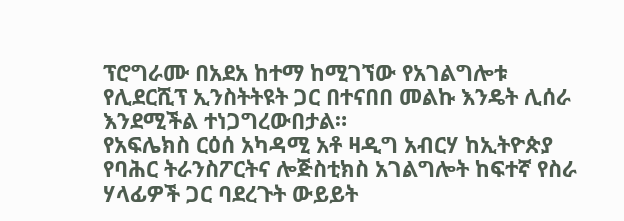ፕሮግራሙ በአደአ ከተማ ከሚገኘው የአገልግሎቱ የሊደርሺፕ ኢንስትትዩት ጋር በተናበበ መልኩ እንዴት ሊሰራ እንደሚችል ተነጋግረውበታል።
የአፍሌክስ ርዕሰ አካዳሚ አቶ ዛዲግ አብርሃ ከኢትዮጵያ የባሕር ትራንስፖርትና ሎጅስቲክስ አገልግሎት ከፍተኛ የስራ ሃላፊዎች ጋር ባደረጉት ውይይት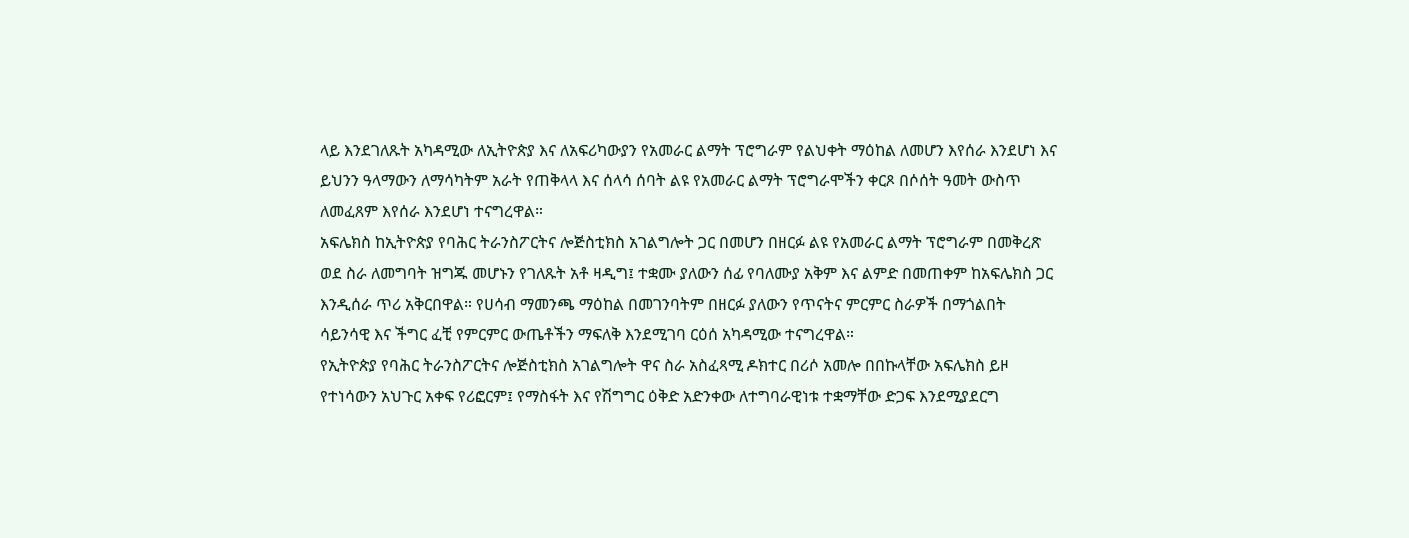ላይ እንደገለጹት አካዳሚው ለኢትዮጵያ እና ለአፍሪካውያን የአመራር ልማት ፕሮግራም የልህቀት ማዕከል ለመሆን እየሰራ እንደሆነ እና ይህንን ዓላማውን ለማሳካትም አራት የጠቅላላ እና ሰላሳ ሰባት ልዩ የአመራር ልማት ፕሮግራሞችን ቀርጾ በሶሰት ዓመት ውስጥ ለመፈጸም እየሰራ እንደሆነ ተናግረዋል።
አፍሌክስ ከኢትዮጵያ የባሕር ትራንስፖርትና ሎጅስቲክስ አገልግሎት ጋር በመሆን በዘርፉ ልዩ የአመራር ልማት ፕሮግራም በመቅረጽ ወደ ስራ ለመግባት ዝግጁ መሆኑን የገለጹት አቶ ዛዲግ፤ ተቋሙ ያለውን ሰፊ የባለሙያ አቅም እና ልምድ በመጠቀም ከአፍሌክስ ጋር እንዲሰራ ጥሪ አቅርበዋል። የሀሳብ ማመንጫ ማዕከል በመገንባትም በዘርፉ ያለውን የጥናትና ምርምር ስራዎች በማጎልበት ሳይንሳዊ እና ችግር ፈቺ የምርምር ውጤቶችን ማፍለቅ እንደሚገባ ርዕሰ አካዳሚው ተናግረዋል።
የኢትዮጵያ የባሕር ትራንስፖርትና ሎጅስቲክስ አገልግሎት ዋና ስራ አስፈጻሚ ዶክተር በሪሶ አመሎ በበኩላቸው አፍሌክስ ይዞ የተነሳውን አህጉር አቀፍ የሪፎርም፤ የማስፋት እና የሽግግር ዕቅድ አድንቀው ለተግባራዊነቱ ተቋማቸው ድጋፍ እንደሚያደርግ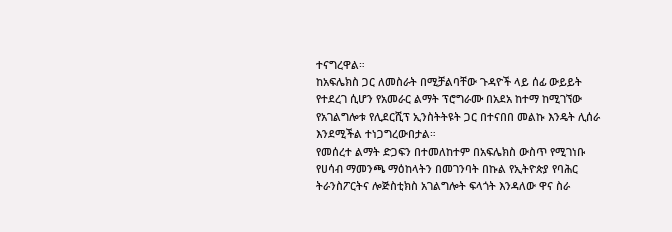ተናግረዋል።
ከአፍሌክስ ጋር ለመስራት በሚቻልባቸው ጉዳዮች ላይ ሰፊ ውይይት የተደረገ ሲሆን የአመራር ልማት ፕሮግራሙ በአደአ ከተማ ከሚገኘው የአገልግሎቱ የሊደርሺፕ ኢንስትትዩት ጋር በተናበበ መልኩ እንዴት ሊሰራ እንደሚችል ተነጋግረውበታል።
የመሰረተ ልማት ድጋፍን በተመለከተም በአፍሌክስ ውስጥ የሚገነቡ የሀሳብ ማመንጫ ማዕከላትን በመገንባት በኩል የኢትዮጵያ የባሕር ትራንስፖርትና ሎጅስቲክስ አገልግሎት ፍላጎት እንዳለው ዋና ስራ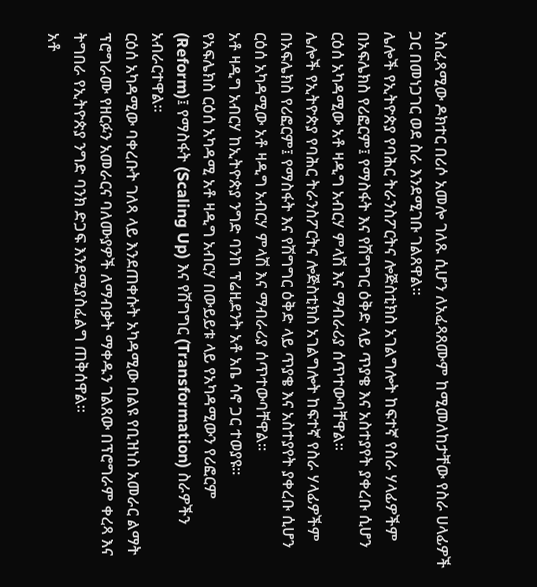አስፈጻሚው ዶክተር በሪሶ አመሎ ገለጹ ሲሆን ለአፈጻጸሙም ከሚመለከታቸው የስራ ሀላፊዎች ጋር በመነጋገር ወደ ስራ እንደሚገቡ ገልጸዋል።
ሌሎች የኢትዮጵያ የባሕር ትራንስፖርትና ሎጅስቲክስ አገልግሎት ከፍተኛ የስራ ሃላፊዎችም በአፍሌክስ የሪፎርም፤ የማስፋት እና የሽግግር ዕቅድ ላይ ጥያቄ እና አስተያየት ያቀረቡ ሲሆን ርዕሰ አካዳሚው አቶ ዛዲግ አብርሃ ምላሽ እና ማብራሪያ ሰጥተውባቸዋል።
ሌሎች የኢትዮጵያ የባሕር ትራንስፖርትና ሎጅስቲክስ አገልግሎት ከፍተኛ የስራ ሃላፊዎችም በአፍሌክስ የሪፎርም፤ የማስፋት እና የሽግግር ዕቅድ ላይ ጥያቄ እና አስተያየት ያቀረቡ ሲሆን ርዕሰ አካዳሚው አቶ ዛዲግ አብርሃ ምላሽ እና ማብራሪያ ሰጥተውባቸዋል።
አቶ ዛዲግ አብርሃ ከኢትዮጵያ ንግድ ባንከ ፕሬዚደንት አቶ አቤ ሳኖ ጋር ተወያዩ።
የአፍሌክስ ርዕሰ አካዳሚ አቶ ዛዲግ አብርሃ በውይይቱ ላይ የአካዳሚውን የሪፎርም (Reform)፤ የማስፋት (Scaling Up) እና የሽግግር (Transformation) ስራዎችን አብራርተዋል።
ርዕሰ አካዳሚው ባቀረቡት ገለጻ ላይ እንደጠቀሱት አካዳሚው በልዩ የቢዝነስ አመራር ልማት ፕሮግራሙ የዘርፉን አመራርና ባለሙያዎች ለማብቃት ማቀዱን ገልጸው በፕሮግራም ቀረጻ እና ትግበራ የኢትዮጵያ ንግድ ባንክ ድጋፍ እንደሚያስፈልግ ጠቅሰዋል።
አቶ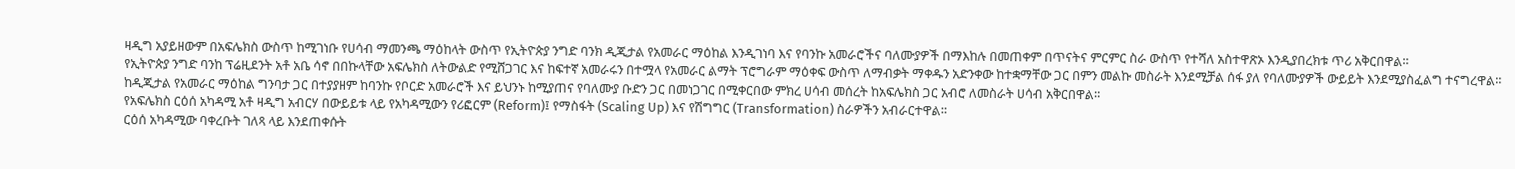ዛዲግ አያይዘውም በአፍሌክስ ውስጥ ከሚገነቡ የሀሳብ ማመንጫ ማዕከላት ውስጥ የኢትዮጵያ ንግድ ባንክ ዲጂታል የአመራር ማዕከል እንዲገነባ እና የባንኩ አመራሮችና ባለሙያዎች በማእከሉ በመጠቀም በጥናትና ምርምር ስራ ውስጥ የተሻለ አስተዋጽኦ እንዲያበረክቱ ጥሪ አቅርበዋል።
የኢትዮጵያ ንግድ ባንከ ፕሬዚደንት አቶ አቤ ሳኖ በበኩላቸው አፍሌክስ ለትውልድ የሚሸጋገር እና ከፍተኛ አመራሩን በተሟላ የአመራር ልማት ፕሮግራም ማዕቀፍ ውስጥ ለማብቃት ማቀዱን አድንቀው ከተቋማቸው ጋር በምን መልኩ መስራት እንደሚቻል ሰፋ ያለ የባለሙያዎች ውይይት እንደሚያስፈልግ ተናግረዋል።
ከዲጂታል የአመራር ማዕከል ግንባታ ጋር በተያያዘም ከባንኩ የቦርድ አመራሮች እና ይህንኑ ከሚያጠና የባለሙያ ቡድን ጋር በመነጋገር በሚቀርበው ምክረ ሀሳብ መሰረት ከአፍሌክስ ጋር አብሮ ለመስራት ሀሳብ አቅርበዋል።
የአፍሌክስ ርዕሰ አካዳሚ አቶ ዛዲግ አብርሃ በውይይቱ ላይ የአካዳሚውን የሪፎርም (Reform)፤ የማስፋት (Scaling Up) እና የሽግግር (Transformation) ስራዎችን አብራርተዋል።
ርዕሰ አካዳሚው ባቀረቡት ገለጻ ላይ እንደጠቀሱት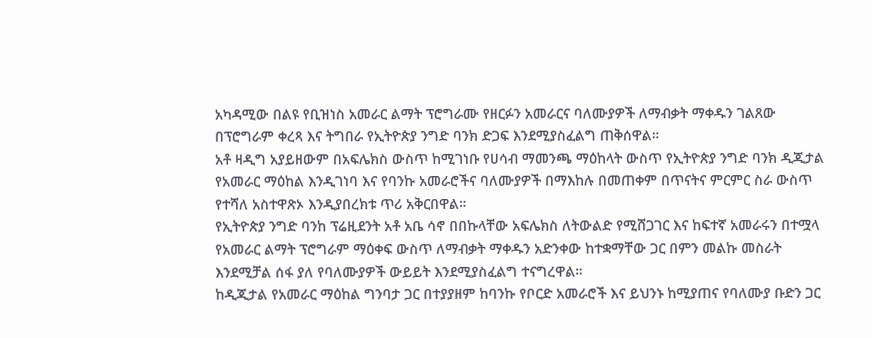አካዳሚው በልዩ የቢዝነስ አመራር ልማት ፕሮግራሙ የዘርፉን አመራርና ባለሙያዎች ለማብቃት ማቀዱን ገልጸው በፕሮግራም ቀረጻ እና ትግበራ የኢትዮጵያ ንግድ ባንክ ድጋፍ እንደሚያስፈልግ ጠቅሰዋል።
አቶ ዛዲግ አያይዘውም በአፍሌክስ ውስጥ ከሚገነቡ የሀሳብ ማመንጫ ማዕከላት ውስጥ የኢትዮጵያ ንግድ ባንክ ዲጂታል የአመራር ማዕከል እንዲገነባ እና የባንኩ አመራሮችና ባለሙያዎች በማእከሉ በመጠቀም በጥናትና ምርምር ስራ ውስጥ የተሻለ አስተዋጽኦ እንዲያበረክቱ ጥሪ አቅርበዋል።
የኢትዮጵያ ንግድ ባንከ ፕሬዚደንት አቶ አቤ ሳኖ በበኩላቸው አፍሌክስ ለትውልድ የሚሸጋገር እና ከፍተኛ አመራሩን በተሟላ የአመራር ልማት ፕሮግራም ማዕቀፍ ውስጥ ለማብቃት ማቀዱን አድንቀው ከተቋማቸው ጋር በምን መልኩ መስራት እንደሚቻል ሰፋ ያለ የባለሙያዎች ውይይት እንደሚያስፈልግ ተናግረዋል።
ከዲጂታል የአመራር ማዕከል ግንባታ ጋር በተያያዘም ከባንኩ የቦርድ አመራሮች እና ይህንኑ ከሚያጠና የባለሙያ ቡድን ጋር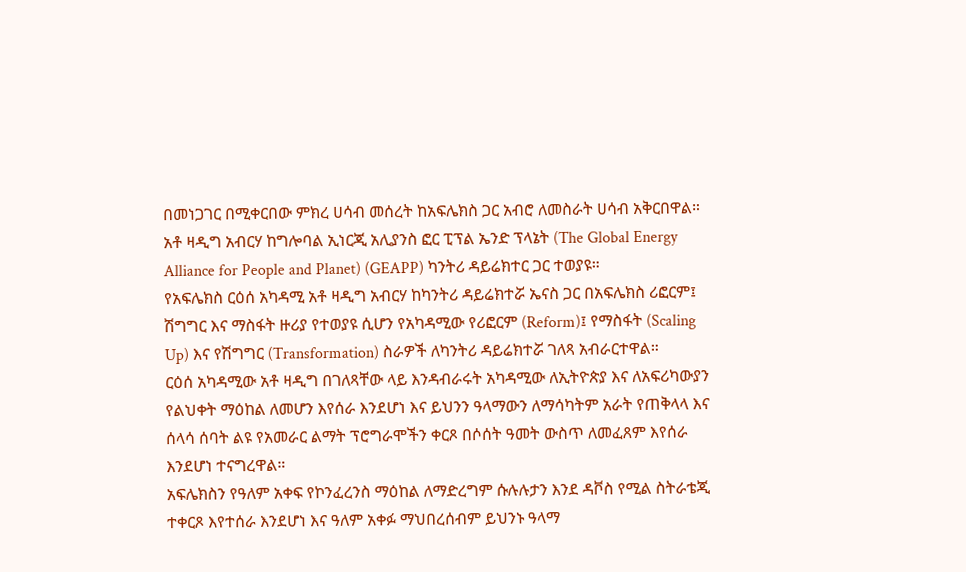በመነጋገር በሚቀርበው ምክረ ሀሳብ መሰረት ከአፍሌክስ ጋር አብሮ ለመስራት ሀሳብ አቅርበዋል።
አቶ ዛዲግ አብርሃ ከግሎባል ኢነርጂ አሊያንስ ፎር ፒፕል ኤንድ ፕላኔት (The Global Energy Alliance for People and Planet) (GEAPP) ካንትሪ ዳይሬክተር ጋር ተወያዩ።
የአፍሌክስ ርዕሰ አካዳሚ አቶ ዛዲግ አብርሃ ከካንትሪ ዳይሬክተሯ ኤናስ ጋር በአፍሌክስ ሪፎርም፤ ሽግግር እና ማስፋት ዙሪያ የተወያዩ ሲሆን የአካዳሚው የሪፎርም (Reform)፤ የማስፋት (Scaling Up) እና የሽግግር (Transformation) ስራዎች ለካንትሪ ዳይሬክተሯ ገለጻ አብራርተዋል።
ርዕሰ አካዳሚው አቶ ዛዲግ በገለጻቸው ላይ እንዳብራሩት አካዳሚው ለኢትዮጵያ እና ለአፍሪካውያን የልህቀት ማዕከል ለመሆን እየሰራ እንደሆነ እና ይህንን ዓላማውን ለማሳካትም አራት የጠቅላላ እና ሰላሳ ሰባት ልዩ የአመራር ልማት ፕሮግራሞችን ቀርጾ በሶሰት ዓመት ውስጥ ለመፈጸም እየሰራ እንደሆነ ተናግረዋል።
አፍሌክስን የዓለም አቀፍ የኮንፈረንስ ማዕከል ለማድረግም ሱሉሉታን እንደ ዳቮስ የሚል ስትራቴጂ ተቀርጾ እየተሰራ እንደሆነ እና ዓለም አቀፉ ማህበረሰብም ይህንኑ ዓላማ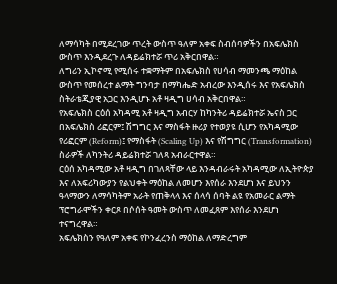ለማሳካት በሚደረገው ጥረት ውስጥ ዓለም አቀፍ ስብሰባዎችን በአፍሌክስ ውስጥ እንዲደረጉ ለዳይሬክተሯ ጥሪ አቅርበዋል።
ለግሪን ኢኮኖሚ የሚሰሩ ተቋማትም በአፍሌክስ የሀሳብ ማመንጫ ማዕከል ውስጥ የመሰረተ ልማት ግንባታ በማካሔድ አብረው እንዲሰሩ እና የአፍሌክስ ስትራቴጂያዊ አጋር እንዲሆኑ አቶ ዛዲግ ሀሳብ አቅርበዋል።
የአፍሌክስ ርዕሰ አካዳሚ አቶ ዛዲግ አብርሃ ከካንትሪ ዳይሬክተሯ ኤናስ ጋር በአፍሌክስ ሪፎርም፤ ሽግግር እና ማስፋት ዙሪያ የተወያዩ ሲሆን የአካዳሚው የሪፎርም (Reform)፤ የማስፋት (Scaling Up) እና የሽግግር (Transformation) ስራዎች ለካንትሪ ዳይሬክተሯ ገለጻ አብራርተዋል።
ርዕሰ አካዳሚው አቶ ዛዲግ በገለጻቸው ላይ እንዳብራሩት አካዳሚው ለኢትዮጵያ እና ለአፍሪካውያን የልህቀት ማዕከል ለመሆን እየሰራ እንደሆነ እና ይህንን ዓላማውን ለማሳካትም አራት የጠቅላላ እና ሰላሳ ሰባት ልዩ የአመራር ልማት ፕሮግራሞችን ቀርጾ በሶሰት ዓመት ውስጥ ለመፈጸም እየሰራ እንደሆነ ተናግረዋል።
አፍሌክስን የዓለም አቀፍ የኮንፈረንስ ማዕከል ለማድረግም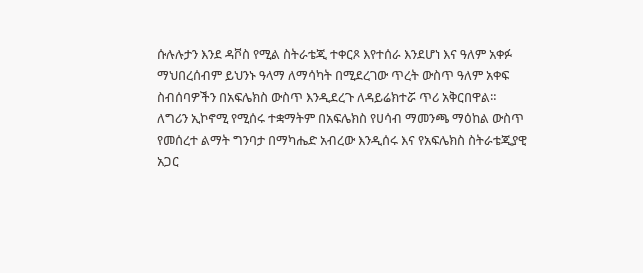ሱሉሉታን እንደ ዳቮስ የሚል ስትራቴጂ ተቀርጾ እየተሰራ እንደሆነ እና ዓለም አቀፉ ማህበረሰብም ይህንኑ ዓላማ ለማሳካት በሚደረገው ጥረት ውስጥ ዓለም አቀፍ ስብሰባዎችን በአፍሌክስ ውስጥ እንዲደረጉ ለዳይሬክተሯ ጥሪ አቅርበዋል።
ለግሪን ኢኮኖሚ የሚሰሩ ተቋማትም በአፍሌክስ የሀሳብ ማመንጫ ማዕከል ውስጥ የመሰረተ ልማት ግንባታ በማካሔድ አብረው እንዲሰሩ እና የአፍሌክስ ስትራቴጂያዊ አጋር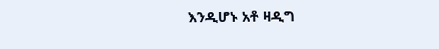እንዲሆኑ አቶ ዛዲግ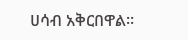ሀሳብ አቅርበዋል።